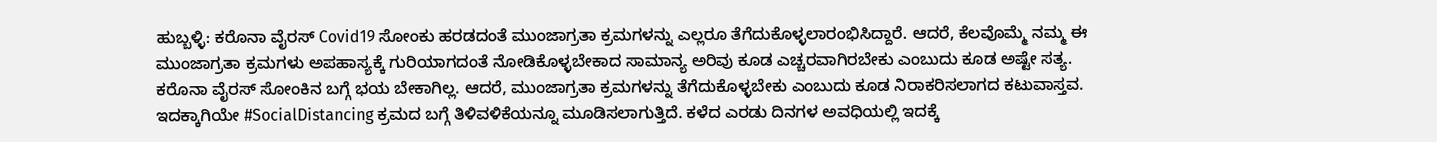ಹುಬ್ಬಳ್ಳಿ: ಕರೊನಾ ವೈರಸ್ Covid19 ಸೋಂಕು ಹರಡದಂತೆ ಮುಂಜಾಗ್ರತಾ ಕ್ರಮಗಳನ್ನು ಎಲ್ಲರೂ ತೆಗೆದುಕೊಳ್ಳಲಾರಂಭಿಸಿದ್ದಾರೆ. ಆದರೆ, ಕೆಲವೊಮ್ಮೆ ನಮ್ಮ ಈ ಮುಂಜಾಗ್ರತಾ ಕ್ರಮಗಳು ಅಪಹಾಸ್ಯಕ್ಕೆ ಗುರಿಯಾಗದಂತೆ ನೋಡಿಕೊಳ್ಳಬೇಕಾದ ಸಾಮಾನ್ಯ ಅರಿವು ಕೂಡ ಎಚ್ಚರವಾಗಿರಬೇಕು ಎಂಬುದು ಕೂಡ ಅಷ್ಟೇ ಸತ್ಯ.
ಕರೊನಾ ವೈರಸ್ ಸೋಂಕಿನ ಬಗ್ಗೆ ಭಯ ಬೇಕಾಗಿಲ್ಲ. ಆದರೆ, ಮುಂಜಾಗ್ರತಾ ಕ್ರಮಗಳನ್ನು ತೆಗೆದುಕೊಳ್ಳಬೇಕು ಎಂಬುದು ಕೂಡ ನಿರಾಕರಿಸಲಾಗದ ಕಟುವಾಸ್ತವ. ಇದಕ್ಕಾಗಿಯೇ #SocialDistancing ಕ್ರಮದ ಬಗ್ಗೆ ತಿಳಿವಳಿಕೆಯನ್ನೂ ಮೂಡಿಸಲಾಗುತ್ತಿದೆ. ಕಳೆದ ಎರಡು ದಿನಗಳ ಅವಧಿಯಲ್ಲಿ ಇದಕ್ಕೆ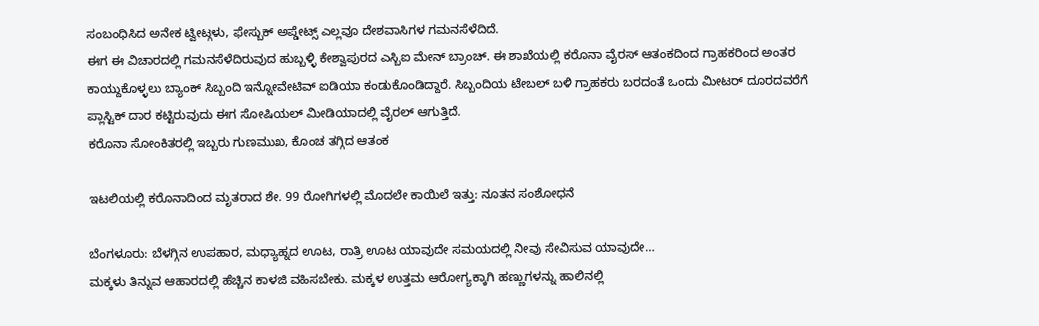ಸಂಬಂಧಿಸಿದ ಅನೇಕ ಟ್ವೀಟ್ಗಳು, ಫೇಸ್ಬುಕ್ ಅಪ್ಡೇಟ್ಸ್ ಎಲ್ಲವೂ ದೇಶವಾಸಿಗಳ ಗಮನಸೆಳೆದಿದೆ.
ಈಗ ಈ ವಿಚಾರದಲ್ಲಿ ಗಮನಸೆಳೆದಿರುವುದ ಹುಬ್ಬಳ್ಳಿ ಕೇಶ್ವಾಪುರದ ಎಸ್ಬಿಐ ಮೇನ್ ಬ್ರಾಂಚ್. ಈ ಶಾಖೆಯಲ್ಲಿ ಕರೊನಾ ವೈರಸ್ ಆತಂಕದಿಂದ ಗ್ರಾಹಕರಿಂದ ಅಂತರ ಕಾಯ್ದುಕೊಳ್ಳಲು ಬ್ಯಾಂಕ್ ಸಿಬ್ಬಂದಿ ಇನ್ನೋವೇಟಿವ್ ಐಡಿಯಾ ಕಂಡುಕೊಂಡಿದ್ದಾರೆ. ಸಿಬ್ಬಂದಿಯ ಟೇಬಲ್ ಬಳಿ ಗ್ರಾಹಕರು ಬರದಂತೆ ಒಂದು ಮೀಟರ್ ದೂರದವರೆಗೆ ಪ್ಲಾಸ್ಟಿಕ್ ದಾರ ಕಟ್ಟಿರುವುದು ಈಗ ಸೋಷಿಯಲ್ ಮೀಡಿಯಾದಲ್ಲಿ ವೈರಲ್ ಆಗುತ್ತಿದೆ.
ಕರೊನಾ ಸೋಂಕಿತರಲ್ಲಿ ಇಬ್ಬರು ಗುಣಮುಖ, ಕೊಂಚ ತಗ್ಗಿದ ಆತಂಕ

ಇಟಲಿಯಲ್ಲಿ ಕರೊನಾದಿಂದ ಮೃತರಾದ ಶೇ. 99 ರೋಗಿಗಳಲ್ಲಿ ಮೊದಲೇ ಕಾಯಿಲೆ ಇತ್ತು: ನೂತನ ಸಂಶೋಧನೆ

ಬೆಂಗಳೂರು: ಬೆಳಗ್ಗಿನ ಉಪಹಾರ, ಮಧ್ಯಾಹ್ನದ ಊಟ, ರಾತ್ರಿ ಊಟ ಯಾವುದೇ ಸಮಯದಲ್ಲಿ ನೀವು ಸೇವಿಸುವ ಯಾವುದೇ…
ಮಕ್ಕಳು ತಿನ್ನುವ ಆಹಾರದಲ್ಲಿ ಹೆಚ್ಚಿನ ಕಾಳಜಿ ವಹಿಸಬೇಕು. ಮಕ್ಕಳ ಉತ್ತಮ ಆರೋಗ್ಯಕ್ಕಾಗಿ ಹಣ್ಣುಗಳನ್ನು ಹಾಲಿನಲ್ಲಿ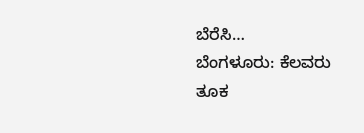ಬೆರೆಸಿ…
ಬೆಂಗಳೂರು: ಕೆಲವರು ತೂಕ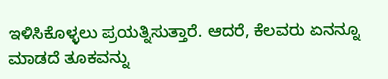ಇಳಿಸಿಕೊಳ್ಳಲು ಪ್ರಯತ್ನಿಸುತ್ತಾರೆ. ಆದರೆ, ಕೆಲವರು ಏನನ್ನೂ ಮಾಡದೆ ತೂಕವನ್ನು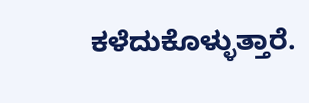ಕಳೆದುಕೊಳ್ಳುತ್ತಾರೆ.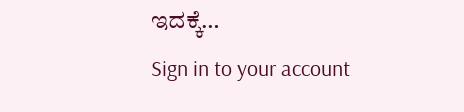ಇದಕ್ಕೆ…
Sign in to your account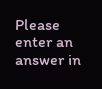Please enter an answer in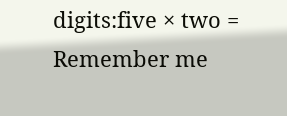digits:five × two =
Remember me